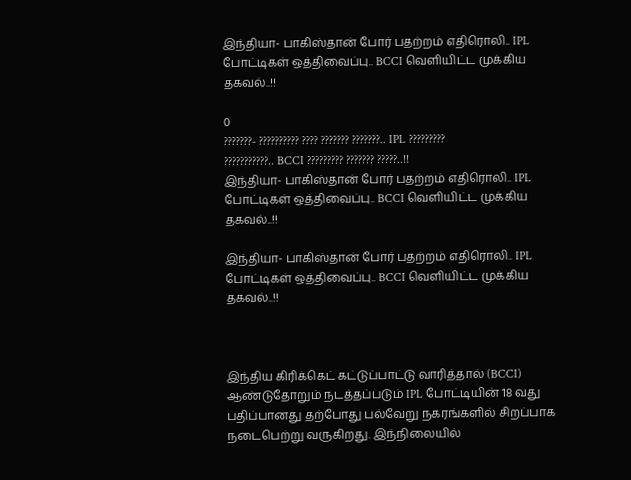இந்தியா- பாகிஸ்தான் போர் பதற்றம் எதிரொலி.. IPL போட்டிகள் ஒத்திவைப்பு.. BCCI வெளியிட்ட முக்கிய தகவல்..!!

0
???????- ?????????? ???? ??????? ???????.. IPL ????????? ???????????.. BCCI ????????? ??????? ?????..!!
இந்தியா- பாகிஸ்தான் போர் பதற்றம் எதிரொலி.. IPL போட்டிகள் ஒத்திவைப்பு.. BCCI வெளியிட்ட முக்கிய தகவல்..!!

இந்தியா- பாகிஸ்தான் போர் பதற்றம் எதிரொலி.. IPL போட்டிகள் ஒத்திவைப்பு.. BCCI வெளியிட்ட முக்கிய தகவல்..!!



இந்திய கிரிக்கெட் கட்டுப்பாட்டு வாரித்தால் (BCCI) ஆண்டுதோறும் நடத்தப்படும் IPL போட்டியின் 18 வது பதிப்பானது தற்போது பல்வேறு நகரங்களில் சிறப்பாக நடைபெற்று வருகிறது. இந்நிலையில்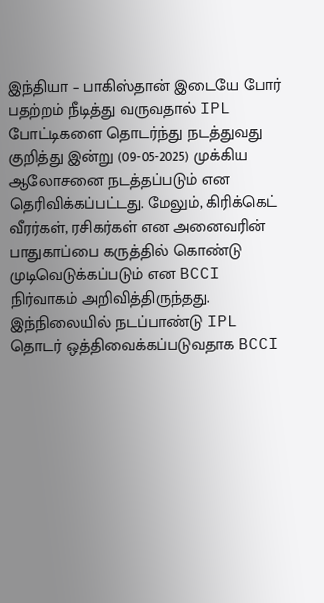இந்தியா – பாகிஸ்தான் இடையே போர் பதற்றம் நீடித்து வருவதால் IPL போட்டிகளை தொடர்ந்து நடத்துவது குறித்து இன்று (09-05-2025) முக்கிய ஆலோசனை நடத்தப்படும் என தெரிவிக்கப்பட்டது. மேலும், கிரிக்கெட் வீரர்கள், ரசிகர்கள் என அனைவரின் பாதுகாப்பை கருத்தில் கொண்டு முடிவெடுக்கப்படும் என BCCI நிர்வாகம் அறிவித்திருந்தது. இந்நிலையில் நடப்பாண்டு IPL தொடர் ஒத்திவைக்கப்படுவதாக BCCI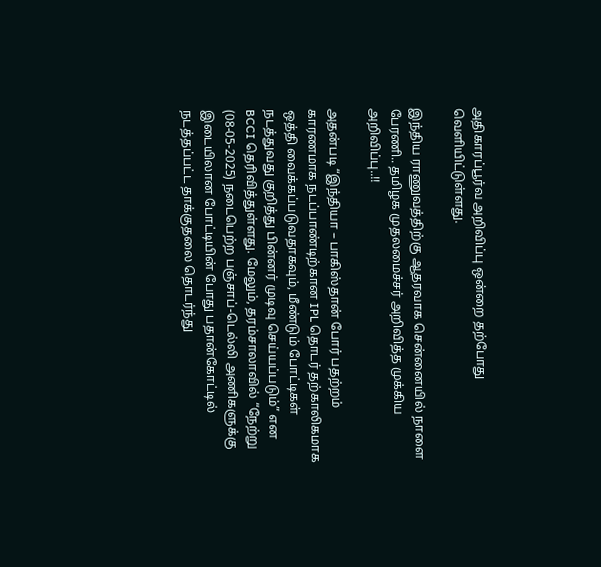அதிகாரப்பூர்வ அறிவிப்பு ஒன்றை தற்போது வெளியிட்டுள்ளது.

இந்திய ராணுவத்திற்கு ஆதரவாக சென்னையில் நாளை பேரணி.. தமிழக முதலமைச்சர் அறிவித்த முக்கிய அறிவிப்பு..!!

அதன்படி “இந்தியா – பாகிஸ்தான் போர் பதற்றம் காரணமாக நடப்பாண்டிற்கான IPL தொடர் தற்காலிகமாக ஒத்தி வைக்கப்படுவதாகவும், மீண்டும் போட்டிகள் நடத்துவது குறித்து பின்னர் முடிவு செய்யப்படும்” என BCCI தெரிவித்துள்ளது. மேலும், தரம்சாலாவில் “நேற்று (08-05-2025) நடைபெற்ற பஞ்சாப்-டெல்லி அணிகளுக்கு இடையிலான போட்டியின் போது பதான்கோட்டில் நடத்தப்பட்ட தாக்குதலை தொடர்ந்து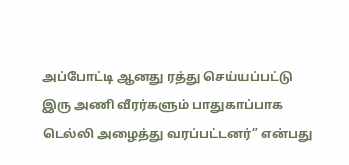அப்போட்டி ஆனது ரத்து செய்யப்பட்டு இரு அணி வீரர்களும் பாதுகாப்பாக டெல்லி அழைத்து வரப்பட்டனர்” என்பது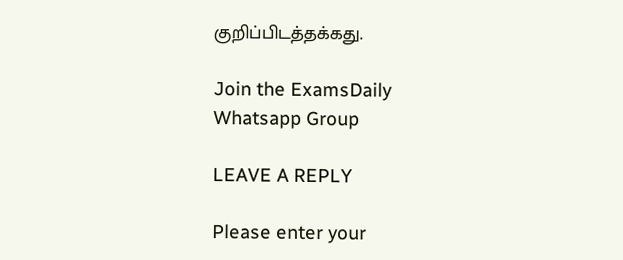குறிப்பிடத்தக்கது.

Join the ExamsDaily Whatsapp Group

LEAVE A REPLY

Please enter your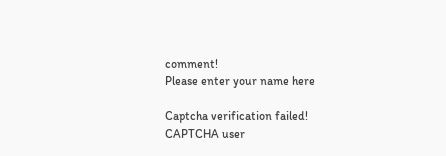comment!
Please enter your name here

Captcha verification failed!
CAPTCHA user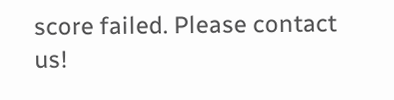score failed. Please contact us!